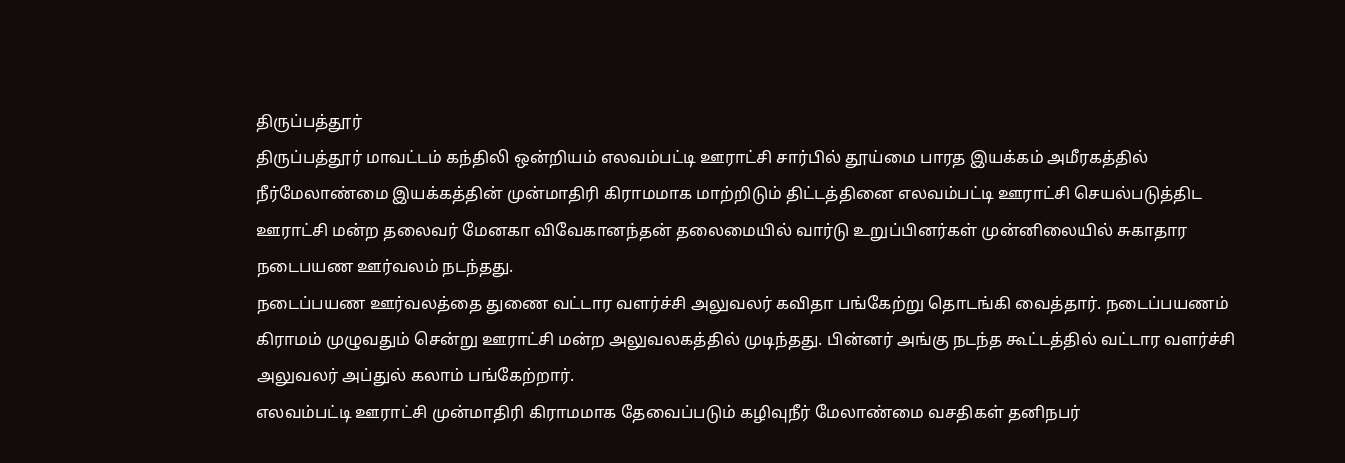திருப்பத்தூர்
திருப்பத்தூர் மாவட்டம் கந்திலி ஒன்றியம் எலவம்பட்டி ஊராட்சி சார்பில் தூய்மை பாரத இயக்கம் அமீரகத்தில் நீர்மேலாண்மை இயக்கத்தின் முன்மாதிரி கிராமமாக மாற்றிடும் திட்டத்தினை எலவம்பட்டி ஊராட்சி செயல்படுத்திட ஊராட்சி மன்ற தலைவர் மேனகா விவேகானந்தன் தலைமையில் வார்டு உறுப்பினர்கள் முன்னிலையில் சுகாதார நடைபயண ஊர்வலம் நடந்தது.
நடைப்பயண ஊர்வலத்தை துணை வட்டார வளர்ச்சி அலுவலர் கவிதா பங்கேற்று தொடங்கி வைத்தார். நடைப்பயணம் கிராமம் முழுவதும் சென்று ஊராட்சி மன்ற அலுவலகத்தில் முடிந்தது. பின்னர் அங்கு நடந்த கூட்டத்தில் வட்டார வளர்ச்சி அலுவலர் அப்துல் கலாம் பங்கேற்றார்.
எலவம்பட்டி ஊராட்சி முன்மாதிரி கிராமமாக தேவைப்படும் கழிவுநீர் மேலாண்மை வசதிகள் தனிநபர்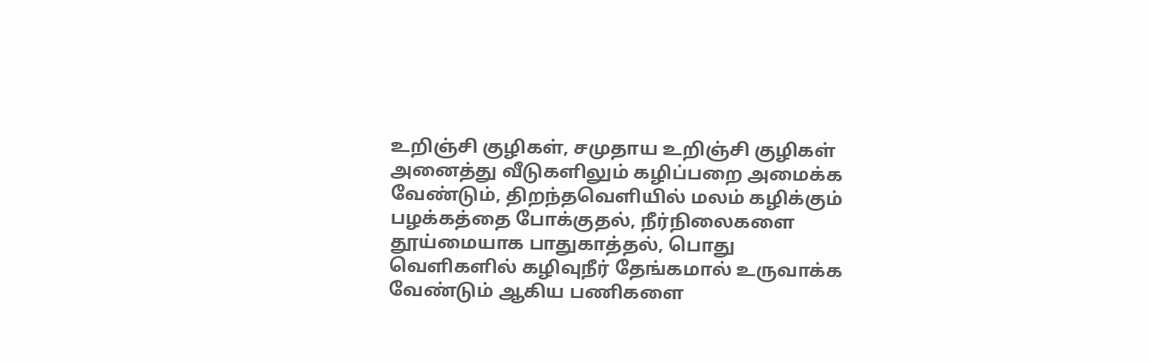உறிஞ்சி குழிகள், சமுதாய உறிஞ்சி குழிகள் அனைத்து வீடுகளிலும் கழிப்பறை அமைக்க வேண்டும், திறந்தவெளியில் மலம் கழிக்கும் பழக்கத்தை போக்குதல், நீர்நிலைகளை தூய்மையாக பாதுகாத்தல், பொது வெளிகளில் கழிவுநீர் தேங்கமால் உருவாக்க வேண்டும் ஆகிய பணிகளை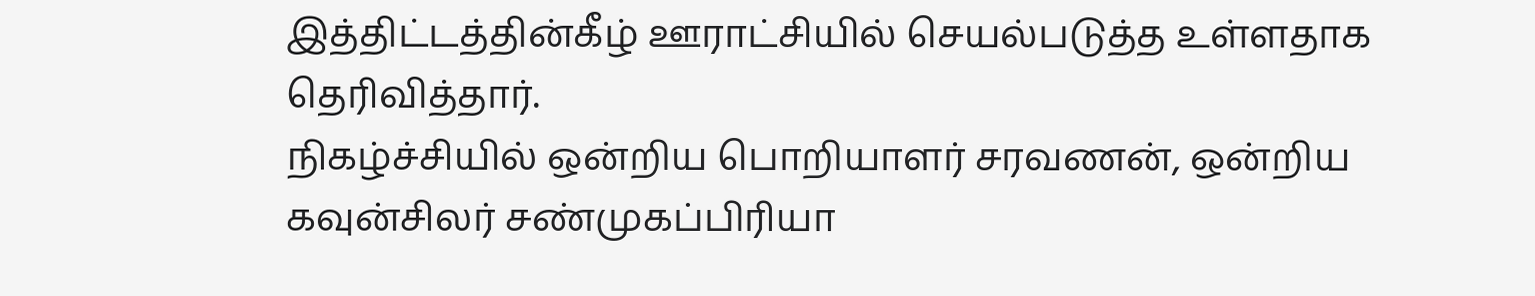இத்திட்டத்தின்கீழ் ஊராட்சியில் செயல்படுத்த உள்ளதாக தெரிவித்தார்.
நிகழ்ச்சியில் ஒன்றிய பொறியாளர் சரவணன், ஒன்றிய கவுன்சிலர் சண்முகப்பிரியா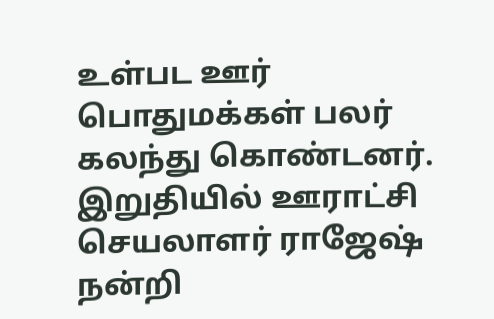உள்பட ஊர் பொதுமக்கள் பலர் கலந்து கொண்டனர். இறுதியில் ஊராட்சி செயலாளர் ராஜேஷ் நன்றி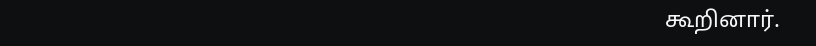கூறினார்.